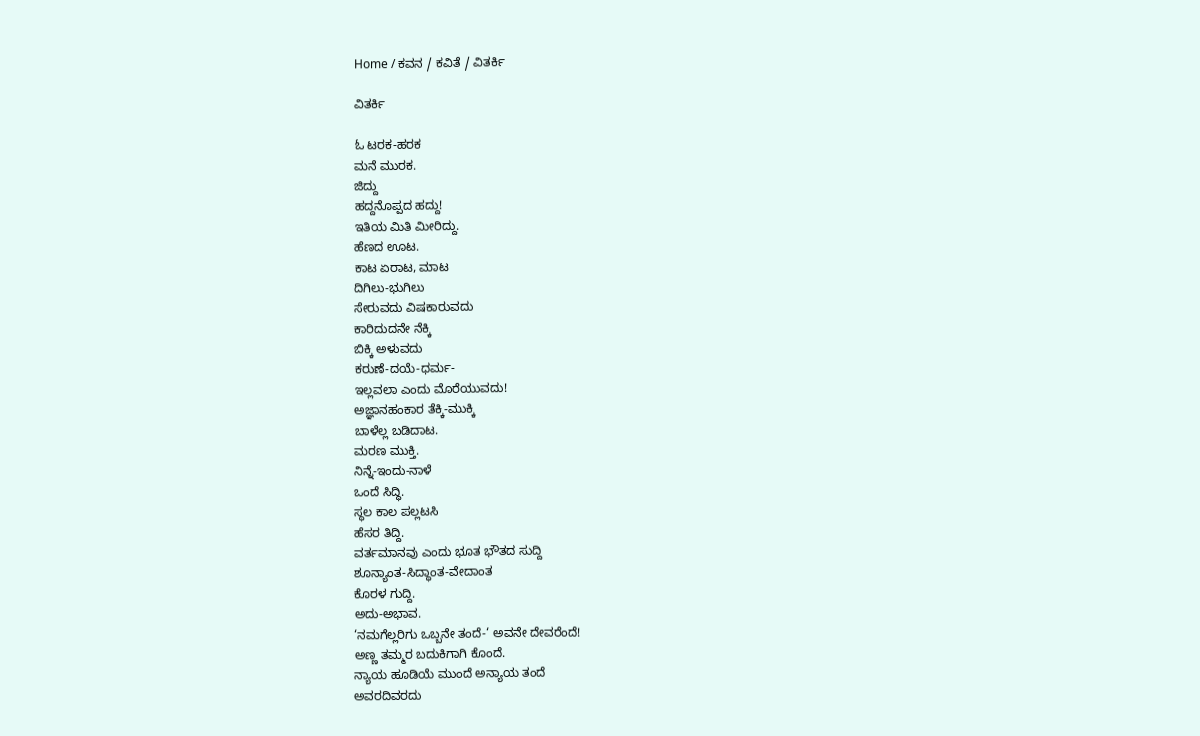Home / ಕವನ / ಕವಿತೆ / ವಿತರ್ಕಿ

ವಿತರ್ಕಿ

ಓ ಟರಕ-ಹರಕ
ಮನೆ ಮುರಕ.
ಜಿದ್ದು
ಹದ್ದನೊಪ್ಪದ ಹದ್ದು!
ಇತಿಯ ಮಿತಿ ಮೀರಿದ್ದು.
ಹೆಣದ ಊಟ.
ಕಾಟ ಏರಾಟ, ಮಾಟ
ದಿಗಿಲು-ಭುಗಿಲು
ಸೇರುವದು ವಿಷಕಾರುವದು
ಕಾರಿದುದನೇ ನೆಕ್ಕಿ
ಬಿಕ್ಕಿ ಅಳುವದು
ಕರುಣೆ-ದಯೆ-ಧರ್ಮ-
ಇಲ್ಲವಲಾ ಎಂದು ಮೊರೆಯುವದು!
ಅಜ್ಞಾನಹಂಕಾರ ತೆಕ್ಕಿ-ಮುಕ್ಕಿ
ಬಾಳೆಲ್ಲ ಬಡಿದಾಟ.
ಮರಣ ಮುಕ್ತಿ.
ನಿನ್ನೆ-ಇಂದು-ನಾಳೆ
ಒಂದೆ ಸಿದ್ಧಿ.
ಸ್ಥಲ ಕಾಲ ಪಲ್ಲಟಸಿ
ಹೆಸರ ತಿದ್ದಿ.
ವರ್ತಮಾನವು ಎಂದು ಭೂತ ಭೌತದ ಸುದ್ದಿ
ಶೂನ್ಯಾಂತ-ಸಿದ್ಧಾಂತ-ವೇದಾಂತ
ಕೊರಳ ಗುದ್ದಿ.
ಅದು-ಅಭಾವ.
‘ನಮಗೆಲ್ಲರಿಗು ಒಬ್ಬನೇ ತಂದೆ-‘ ಅವನೇ ದೇವರೆಂದೆ!
ಅಣ್ಣ ತಮ್ಮರ ಬದುಕಿಗಾಗಿ ಕೊಂದೆ.
ನ್ಯಾಯ ಹೂಡಿಯೆ ಮುಂದೆ ಅನ್ಯಾಯ ತಂದೆ
ಅವರದಿವರದು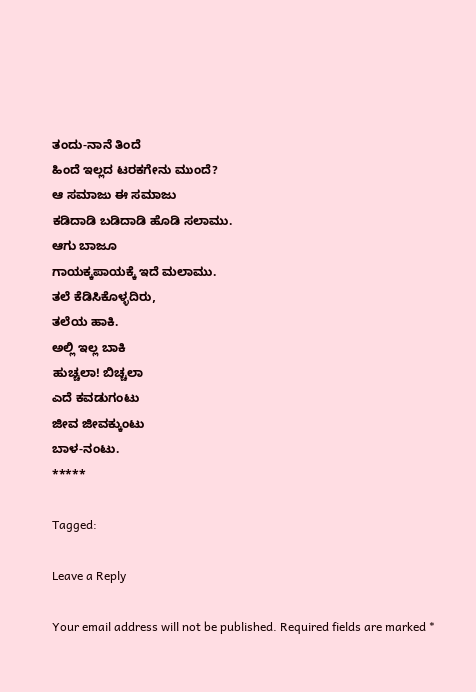ತಂದು-ನಾನೆ ತಿಂದೆ
ಹಿಂದೆ ಇಲ್ಲದ ಟರಕಗೇನು ಮುಂದೆ?
ಆ ಸಮಾಜು ಈ ಸಮಾಜು
ಕಡಿದಾಡಿ ಬಡಿದಾಡಿ ಹೊಡಿ ಸಲಾಮು.
ಆಗು ಬಾಜೂ
ಗಾಯಕ್ಕಪಾಯಕ್ಕೆ ಇದೆ ಮಲಾಮು.
ತಲೆ ಕೆಡಿಸಿಕೊಳ್ಳದಿರು,
ತಲೆಯ ಹಾಕಿ.
ಅಲ್ಲಿ ಇಲ್ಲ ಬಾಕಿ
ಹುಚ್ಚಲಾ! ಬಿಚ್ಚಲಾ
ಎದೆ ಕವಡುಗಂಟು
ಜೀವ ಜೀವಕ್ಕುಂಟು
ಬಾಳ-ನಂಟು.
*****

Tagged:

Leave a Reply

Your email address will not be published. Required fields are marked *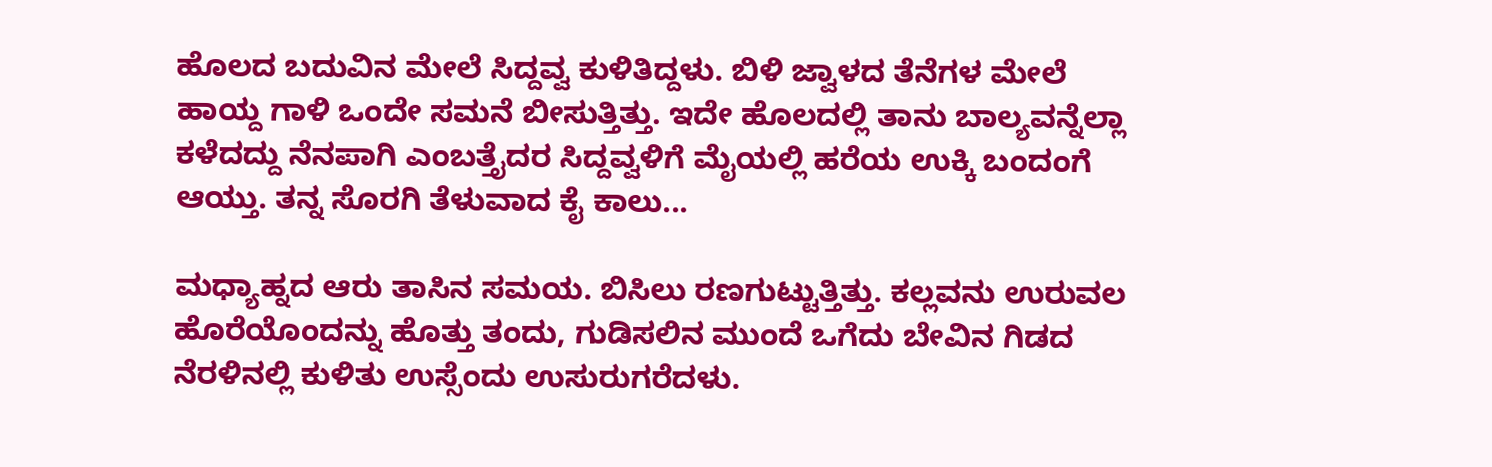ಹೊಲದ ಬದುವಿನ ಮೇಲೆ ಸಿದ್ದವ್ವ ಕುಳಿತಿದ್ದಳು. ಬಿಳಿ ಜ್ವಾಳದ ತೆನೆಗಳ ಮೇಲೆ ಹಾಯ್ದ ಗಾಳಿ ಒಂದೇ ಸಮನೆ ಬೀಸುತ್ತಿತ್ತು. ಇದೇ ಹೊಲದಲ್ಲಿ ತಾನು ಬಾಲ್ಯವನ್ನೆಲ್ಲಾ ಕಳೆದದ್ದು ನೆನಪಾಗಿ ಎಂಬತ್ತೈದರ ಸಿದ್ದವ್ವಳಿಗೆ ಮೈಯಲ್ಲಿ ಹರೆಯ ಉಕ್ಕಿ ಬಂದಂಗೆ ಆಯ್ತು. ತನ್ನ ಸೊರಗಿ ತೆಳುವಾದ ಕೈ ಕಾಲು...

ಮಧ್ಯಾಹ್ನದ ಆರು ತಾಸಿನ ಸಮಯ. ಬಿಸಿಲು ರಣಗುಟ್ಟುತ್ತಿತ್ತು. ಕಲ್ಲವನು ಉರುವಲ ಹೊರೆಯೊಂದನ್ನು ಹೊತ್ತು ತಂದು, ಗುಡಿಸಲಿನ ಮುಂದೆ ಒಗೆದು ಬೇವಿನ ಗಿಡದ ನೆರಳಿನಲ್ಲಿ ಕುಳಿತು ಉಸ್ಸೆಂದು ಉಸುರುಗರೆದಳು.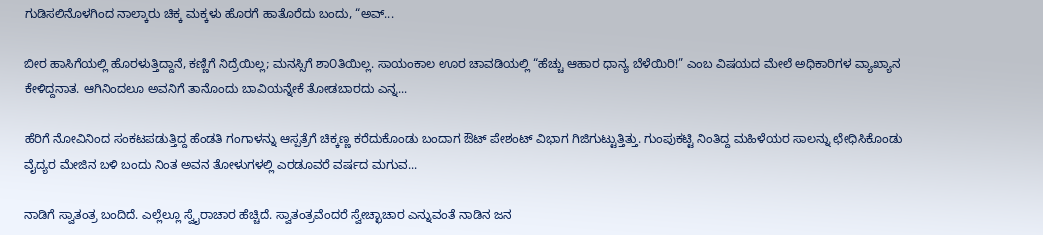ಗುಡಿಸಲಿನೊಳಗಿಂದ ನಾಲ್ಕಾರು ಚಿಕ್ಕ ಮಕ್ಕಳು ಹೊರಗೆ ಹಾತೊರೆದು ಬಂದು, “ಅವ್...

ಬೀರ ಹಾಸಿಗೆಯಲ್ಲಿ ಹೊರಳುತ್ತಿದ್ದಾನೆ, ಕಣ್ಣಿಗೆ ನಿದ್ರೆಯಿಲ್ಲ; ಮನಸ್ಸಿಗೆ ಶಾ೦ತಿಯಿಲ್ಲ. ಸಾಯಂಕಾಲ ಊರ ಚಾವಡಿಯಲ್ಲಿ “ಹೆಚ್ಚು ಆಹಾರ ಧಾನ್ಯ ಬೆಳೆಯಿರಿ!” ಎಂಬ ವಿಷಯದ ಮೇಲೆ ಅಧಿಕಾರಿಗಳ ವ್ಯಾಖ್ಯಾನ ಕೇಳಿದ್ದನಾತ. ಆಗಿನಿಂದಲೂ ಅವನಿಗೆ ತಾನೊಂದು ಬಾವಿಯನ್ನೇಕೆ ತೋಡಬಾರದು ಎನ್ನ...

ಹೆರಿಗೆ ನೋವಿನಿಂದ ಸಂಕಟಪಡುತ್ತಿದ್ದ ಹೆಂಡತಿ ಗಂಗಾಳನ್ನು ಆಸ್ಪತ್ರೆಗೆ ಚಿಕ್ಕಣ್ಣ ಕರೆದುಕೊಂಡು ಬಂದಾಗ ಔಟ್ ಪೇಶಂಟ್ ವಿಭಾಗ ಗಿಜಿಗುಟ್ಟುತ್ತಿತ್ತು. ಗುಂಪುಕಟ್ಟಿ ನಿಂತಿದ್ದ ಮಹಿಳೆಯರ ಸಾಲನ್ನು ಛೇಧಿಸಿಕೊಂಡು ವೈದ್ಯರ ಮೇಜಿನ ಬಳಿ ಬಂದು ನಿಂತ ಅವನ ತೋಳುಗಳಲ್ಲಿ ಎರಡೂವರೆ ವರ್ಷದ ಮಗುವ...

ನಾಡಿಗೆ ಸ್ವಾತಂತ್ರ ಬಂದಿದೆ. ಎಲ್ಲೆಲ್ಲೂ ಸ್ವೈರಾಚಾರ ಹೆಚ್ಚಿದೆ. ಸ್ವಾತಂತ್ರವೆಂದರೆ ಸ್ವೇಚ್ಛಾಚಾರ ಎನ್ನುವಂತೆ ನಾಡಿನ ಜನ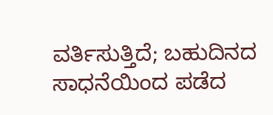ವರ್ತಿಸುತ್ತಿದೆ; ಬಹುದಿನದ ಸಾಧನೆಯಿಂದ ಪಡೆದ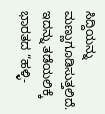ಸಿದ್ದಿಯನ್ನು ಮಣ್ಣುಗೂಡಿಸುತ್ತಲಿದೆ. ಇದನ್ನು ತಡೆಯಲಿಕ್ಕೆ ಭಾರತದ “ಹಳ್ಳಿ-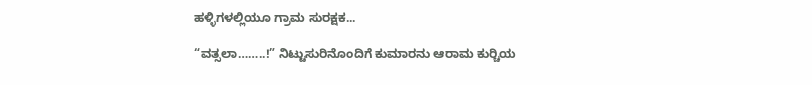ಹಳ್ಳಿಗಳಲ್ಲಿಯೂ ಗ್ರಾಮ ಸುರಕ್ಷಕ...

“ವತ್ಸಲಾ……..!” ನಿಟ್ಟುಸುರಿನೊಂದಿಗೆ ಕುಮಾರನು ಆರಾಮ ಕುರ್‍ಚಿಯ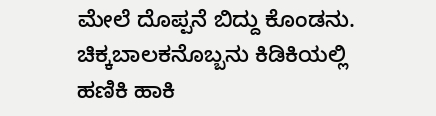ಮೇಲೆ ದೊಪ್ಪನೆ ಬಿದ್ದು ಕೊಂಡನು. ಚಿಕ್ಕಬಾಲಕನೊಬ್ಬನು ಕಿಡಿಕಿಯಲ್ಲಿ ಹಣಿಕಿ ಹಾಕಿ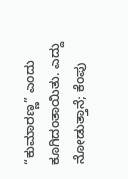“ಕುಮಾರಣ್ಣ” ಎಂದು ಕೂಗಿದಂತಾಯಿತು. ಎದ್ದು ನೋಡುತ್ತಾನೆ; ಕೆಂಪು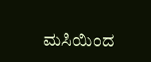ಮಸಿಯಿಂದ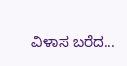ವಿಳಾಸ ಬರೆದ...